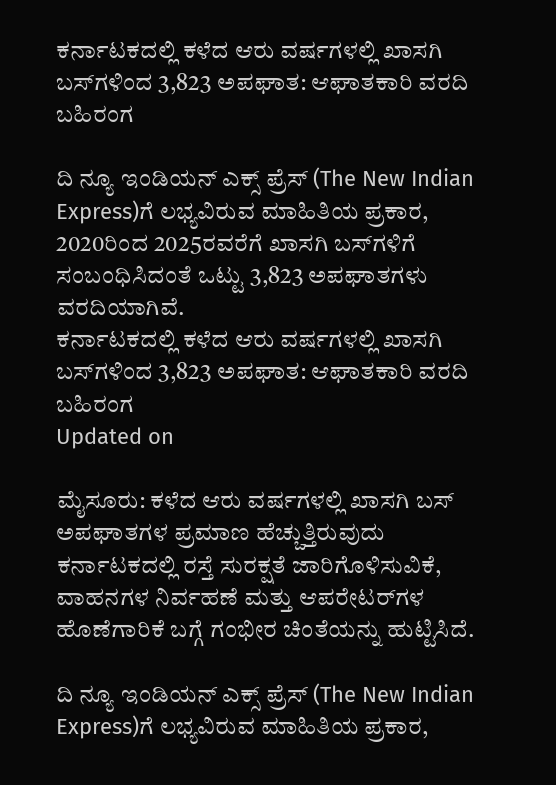ಕರ್ನಾಟಕದಲ್ಲಿ ಕಳೆದ ಆರು ವರ್ಷಗಳಲ್ಲಿ ಖಾಸಗಿ ಬಸ್‌ಗಳಿಂದ 3,823 ಅಪಘಾತ: ಆಘಾತಕಾರಿ ವರದಿ ಬಹಿರಂಗ

ದಿ ನ್ಯೂ ಇಂಡಿಯನ್ ಎಕ್ಸ್ ಪ್ರೆಸ್ (The New Indian Express)ಗೆ ಲಭ್ಯವಿರುವ ಮಾಹಿತಿಯ ಪ್ರಕಾರ, 2020ರಿಂದ 2025ರವರೆಗೆ ಖಾಸಗಿ ಬಸ್‌ಗಳಿಗೆ ಸಂಬಂಧಿಸಿದಂತೆ ಒಟ್ಟು 3,823 ಅಪಘಾತಗಳು ವರದಿಯಾಗಿವೆ.
ಕರ್ನಾಟಕದಲ್ಲಿ ಕಳೆದ ಆರು ವರ್ಷಗಳಲ್ಲಿ ಖಾಸಗಿ ಬಸ್‌ಗಳಿಂದ 3,823 ಅಪಘಾತ: ಆಘಾತಕಾರಿ ವರದಿ ಬಹಿರಂಗ
Updated on

ಮೈಸೂರು: ಕಳೆದ ಆರು ವರ್ಷಗಳಲ್ಲಿ ಖಾಸಗಿ ಬಸ್ ಅಪಘಾತಗಳ ಪ್ರಮಾಣ ಹೆಚ್ಚುತ್ತಿರುವುದು ಕರ್ನಾಟಕದಲ್ಲಿ ರಸ್ತೆ ಸುರಕ್ಷತೆ ಜಾರಿಗೊಳಿಸುವಿಕೆ, ವಾಹನಗಳ ನಿರ್ವಹಣೆ ಮತ್ತು ಆಪರೇಟರ್‌ಗಳ ಹೊಣೆಗಾರಿಕೆ ಬಗ್ಗೆ ಗಂಭೀರ ಚಿಂತೆಯನ್ನು ಹುಟ್ಟಿಸಿದೆ.

ದಿ ನ್ಯೂ ಇಂಡಿಯನ್ ಎಕ್ಸ್ ಪ್ರೆಸ್ (The New Indian Express)ಗೆ ಲಭ್ಯವಿರುವ ಮಾಹಿತಿಯ ಪ್ರಕಾರ,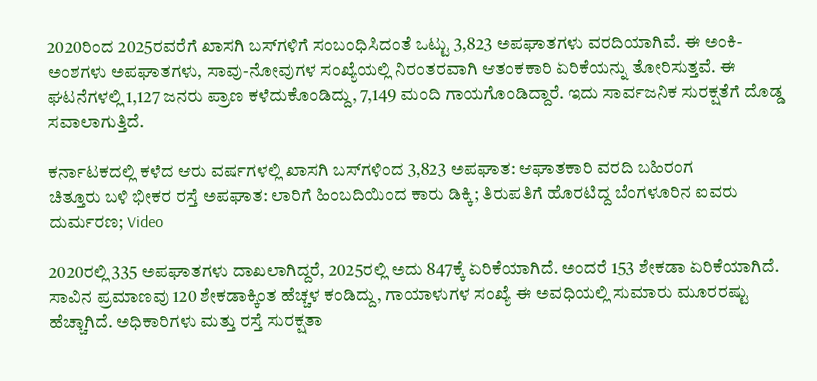2020ರಿಂದ 2025ರವರೆಗೆ ಖಾಸಗಿ ಬಸ್‌ಗಳಿಗೆ ಸಂಬಂಧಿಸಿದಂತೆ ಒಟ್ಟು 3,823 ಅಪಘಾತಗಳು ವರದಿಯಾಗಿವೆ. ಈ ಅಂಕಿ-ಅಂಶಗಳು ಅಪಘಾತಗಳು, ಸಾವು-ನೋವುಗಳ ಸಂಖ್ಯೆಯಲ್ಲಿ ನಿರಂತರವಾಗಿ ಆತಂಕಕಾರಿ ಏರಿಕೆಯನ್ನು ತೋರಿಸುತ್ತವೆ. ಈ ಘಟನೆಗಳಲ್ಲಿ 1,127 ಜನರು ಪ್ರಾಣ ಕಳೆದುಕೊಂಡಿದ್ದು, 7,149 ಮಂದಿ ಗಾಯಗೊಂಡಿದ್ದಾರೆ. ಇದು ಸಾರ್ವಜನಿಕ ಸುರಕ್ಷತೆಗೆ ದೊಡ್ಡ ಸವಾಲಾಗುತ್ತಿದೆ.

ಕರ್ನಾಟಕದಲ್ಲಿ ಕಳೆದ ಆರು ವರ್ಷಗಳಲ್ಲಿ ಖಾಸಗಿ ಬಸ್‌ಗಳಿಂದ 3,823 ಅಪಘಾತ: ಆಘಾತಕಾರಿ ವರದಿ ಬಹಿರಂಗ
ಚಿತ್ತೂರು ಬಳಿ ಭೀಕರ ರಸ್ತೆ ಅಪಘಾತ: ಲಾರಿಗೆ ಹಿಂಬದಿಯಿಂದ ಕಾರು ಡಿಕ್ಕಿ; ತಿರುಪತಿಗೆ ಹೊರಟಿದ್ದ ಬೆಂಗಳೂರಿನ ಐವರು ದುರ್ಮರಣ; Video

2020ರಲ್ಲಿ 335 ಅಪಘಾತಗಳು ದಾಖಲಾಗಿದ್ದರೆ, 2025ರಲ್ಲಿ ಅದು 847ಕ್ಕೆ ಏರಿಕೆಯಾಗಿದೆ. ಅಂದರೆ 153 ಶೇಕಡಾ ಏರಿಕೆಯಾಗಿದೆ. ಸಾವಿನ ಪ್ರಮಾಣವು 120 ಶೇಕಡಾಕ್ಕಿಂತ ಹೆಚ್ಚಳ ಕಂಡಿದ್ದು, ಗಾಯಾಳುಗಳ ಸಂಖ್ಯೆ ಈ ಅವಧಿಯಲ್ಲಿ ಸುಮಾರು ಮೂರರಷ್ಟು ಹೆಚ್ಚಾಗಿದೆ. ಅಧಿಕಾರಿಗಳು ಮತ್ತು ರಸ್ತೆ ಸುರಕ್ಷತಾ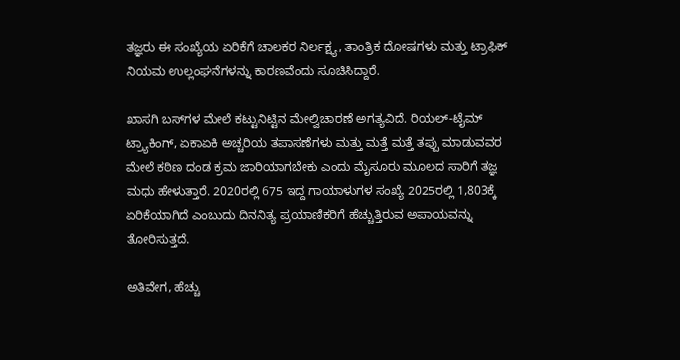ತಜ್ಞರು ಈ ಸಂಖ್ಯೆಯ ಏರಿಕೆಗೆ ಚಾಲಕರ ನಿರ್ಲಕ್ಷ್ಯ, ತಾಂತ್ರಿಕ ದೋಷಗಳು ಮತ್ತು ಟ್ರಾಫಿಕ್ ನಿಯಮ ಉಲ್ಲಂಘನೆಗಳನ್ನು ಕಾರಣವೆಂದು ಸೂಚಿಸಿದ್ದಾರೆ.

ಖಾಸಗಿ ಬಸ್‌ಗಳ ಮೇಲೆ ಕಟ್ಟುನಿಟ್ಟಿನ ಮೇಲ್ವಿಚಾರಣೆ ಅಗತ್ಯವಿದೆ. ರಿಯಲ್-ಟೈಮ್ ಟ್ರ್ಯಾಕಿಂಗ್, ಏಕಾಏಕಿ ಅಚ್ಚರಿಯ ತಪಾಸಣೆಗಳು ಮತ್ತು ಮತ್ತೆ ಮತ್ತೆ ತಪ್ಪು ಮಾಡುವವರ ಮೇಲೆ ಕಠಿಣ ದಂಡ ಕ್ರಮ ಜಾರಿಯಾಗಬೇಕು ಎಂದು ಮೈಸೂರು ಮೂಲದ ಸಾರಿಗೆ ತಜ್ಞ ಮಧು ಹೇಳುತ್ತಾರೆ. 2020ರಲ್ಲಿ 675 ಇದ್ದ ಗಾಯಾಳುಗಳ ಸಂಖ್ಯೆ 2025ರಲ್ಲಿ 1,803ಕ್ಕೆ ಏರಿಕೆಯಾಗಿದೆ ಎಂಬುದು ದಿನನಿತ್ಯ ಪ್ರಯಾಣಿಕರಿಗೆ ಹೆಚ್ಚುತ್ತಿರುವ ಅಪಾಯವನ್ನು ತೋರಿಸುತ್ತದೆ.

ಅತಿವೇಗ, ಹೆಚ್ಚು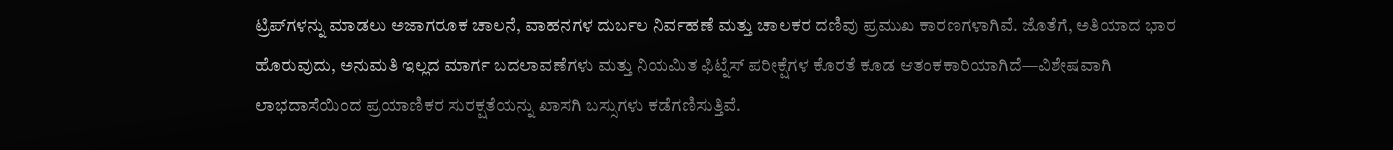ಟ್ರಿಪ್‌ಗಳನ್ನು ಮಾಡಲು ಅಜಾಗರೂಕ ಚಾಲನೆ, ವಾಹನಗಳ ದುರ್ಬಲ ನಿರ್ವಹಣೆ ಮತ್ತು ಚಾಲಕರ ದಣಿವು ಪ್ರಮುಖ ಕಾರಣಗಳಾಗಿವೆ. ಜೊತೆಗೆ, ಅತಿಯಾದ ಭಾರ ಹೊರುವುದು, ಅನುಮತಿ ಇಲ್ಲದ ಮಾರ್ಗ ಬದಲಾವಣೆಗಳು ಮತ್ತು ನಿಯಮಿತ ಫಿಟ್ನೆಸ್ ಪರೀಕ್ಷೆಗಳ ಕೊರತೆ ಕೂಡ ಆತಂಕಕಾರಿಯಾಗಿದೆ—ವಿಶೇಷವಾಗಿ ಲಾಭದಾಸೆಯಿಂದ ಪ್ರಯಾಣಿಕರ ಸುರಕ್ಷತೆಯನ್ನು ಖಾಸಗಿ ಬಸ್ಸುಗಳು ಕಡೆಗಣಿಸುತ್ತಿವೆ.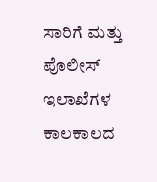ಸಾರಿಗೆ ಮತ್ತು ಪೊಲೀಸ್ ಇಲಾಖೆಗಳ ಕಾಲಕಾಲದ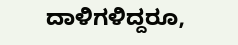ದಾಳಿಗಳಿದ್ದರೂ,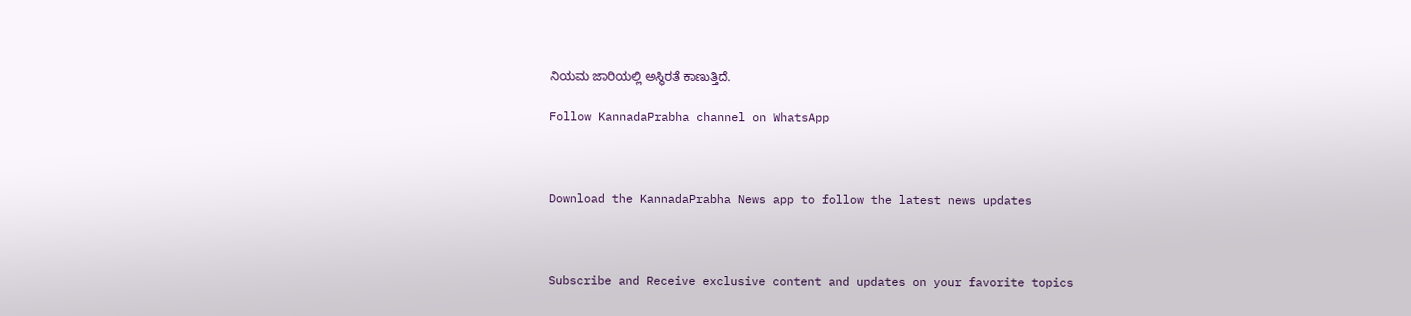ನಿಯಮ ಜಾರಿಯಲ್ಲಿ ಅಸ್ಥಿರತೆ ಕಾಣುತ್ತಿದೆ.

Follow KannadaPrabha channel on WhatsApp



Download the KannadaPrabha News app to follow the latest news updates



Subscribe and Receive exclusive content and updates on your favorite topics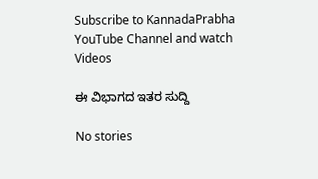Subscribe to KannadaPrabha YouTube Channel and watch Videos

ಈ ವಿಭಾಗದ ಇತರ ಸುದ್ದಿ

No stories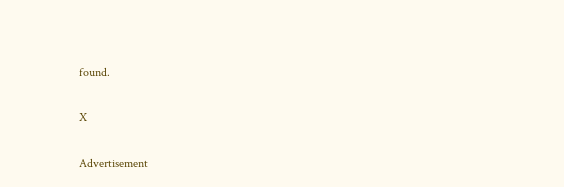found.

X

Advertisement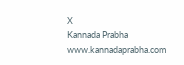X
Kannada Prabha
www.kannadaprabha.com